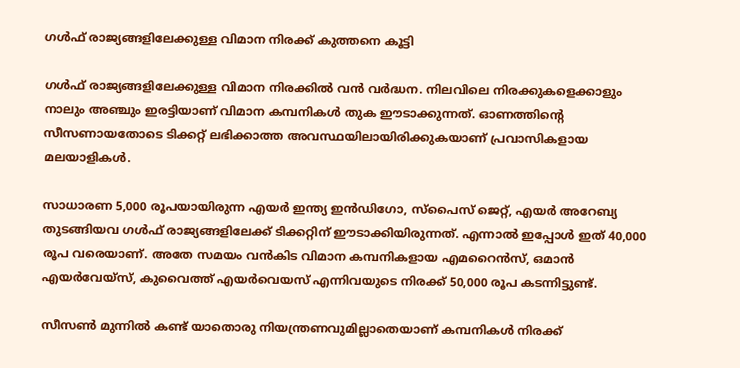ഗള്‍ഫ് രാജ്യങ്ങളിലേക്കുള്ള വിമാന നിരക്ക് കുത്തനെ കൂട്ടി

ഗള്‍ഫ് രാജ്യങ്ങളിലേക്കുള്ള വിമാന നിരക്കില്‍ വന്‍ വര്‍ദ്ധന. നിലവിലെ നിരക്കുകളെക്കാളും നാലും അഞ്ചും ഇരട്ടിയാണ് വിമാന കമ്പനികള്‍ തുക ഈടാക്കുന്നത്. ഓണത്തിന്റെ സീസണായതോടെ ടിക്കറ്റ് ലഭിക്കാത്ത അവസ്ഥയിലായിരിക്കുകയാണ് പ്രവാസികളായ മലയാളികള്‍.

സാധാരണ 5,000 രൂപയായിരുന്ന എയര്‍ ഇന്ത്യ ഇന്‍ഡിഗോ, സ്‌പൈസ് ജെറ്റ്, എയര്‍ അറേബ്യ തുടങ്ങിയവ ഗള്‍ഫ് രാജ്യങ്ങളിലേക്ക് ടിക്കറ്റിന് ഈടാക്കിയിരുന്നത്. എന്നാല്‍ ഇപ്പോള്‍ ഇത് 40,000 രൂപ വരെയാണ്. അതേ സമയം വന്‍കിട വിമാന കമ്പനികളായ എമറൈന്‍സ്, ഒമാന്‍ എയര്‍വേയ്‌സ്, കുവൈത്ത് എയര്‍വെയസ് എന്നിവയുടെ നിരക്ക് 50,000 രൂപ കടന്നിട്ടുണ്ട്.

സീസണ്‍ മുന്നില്‍ കണ്ട് യാതൊരു നിയന്ത്രണവുമില്ലാതെയാണ് കമ്പനികള്‍ നിരക്ക്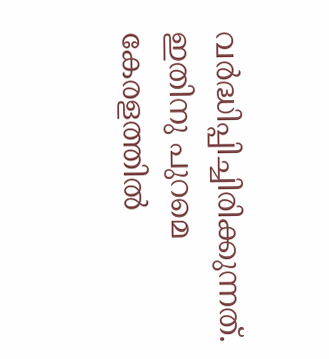വര്‍ദ്ധിപ്പിച്ചിരിക്കുന്നത്. ഇതിനു പുറമെ കേരളത്തില്‍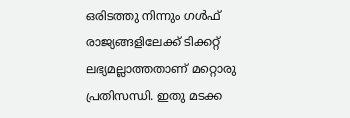ഒരിടത്തു നിന്നും ഗള്‍ഫ് രാജ്യങ്ങളിലേക്ക് ടിക്കറ്റ് ലഭ്യമല്ലാത്തതാണ് മറ്റൊരു പ്രതിസന്ധി. ഇതു മടക്ക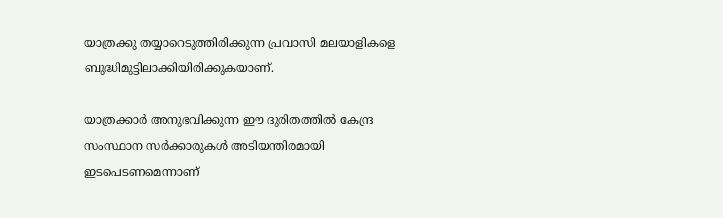യാത്രക്കു തയ്യാറെടുത്തിരിക്കുന്ന പ്രവാസി മലയാളികളെ ബുദ്ധിമുട്ടിലാക്കിയിരിക്കുകയാണ്.

യാത്രക്കാര്‍ അനുഭവിക്കുന്ന ഈ ദുരിതത്തില്‍ കേന്ദ്ര സംസ്ഥാന സര്‍ക്കാരുകള്‍ അടിയന്തിരമായി ഇടപെടണമെന്നാണ്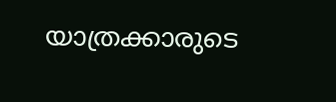യാത്രക്കാരുടെ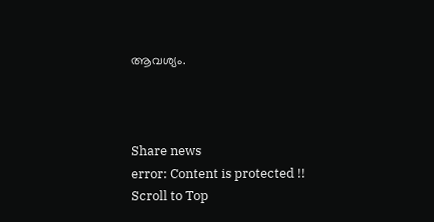ആവശ്യം.



Share news
error: Content is protected !!
Scroll to Top